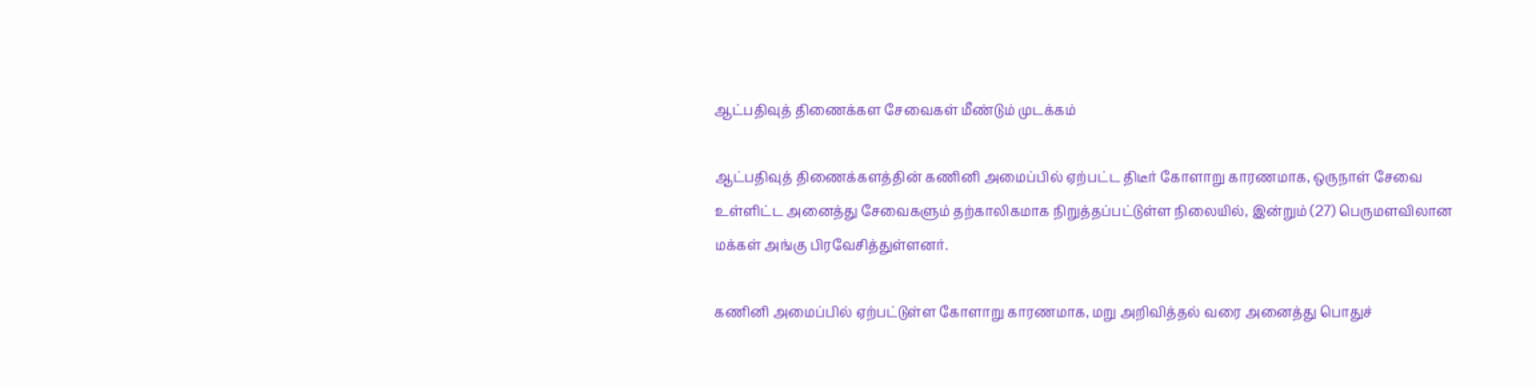ஆட்பதிவுத் திணைக்கள சேவைகள் மீண்டும் முடக்கம்

ஆட்பதிவுத் திணைக்களத்தின் கணினி அமைப்பில் ஏற்பட்ட திடீர் கோளாறு காரணமாக, ஒருநாள் சேவை உள்ளிட்ட அனைத்து சேவைகளும் தற்காலிகமாக நிறுத்தப்பட்டுள்ள நிலையில், இன்றும் (27) பெருமளவிலான மக்கள் அங்கு பிரவேசித்துள்ளனர்.

கணினி அமைப்பில் ஏற்பட்டுள்ள கோளாறு காரணமாக, மறு அறிவித்தல் வரை அனைத்து பொதுச்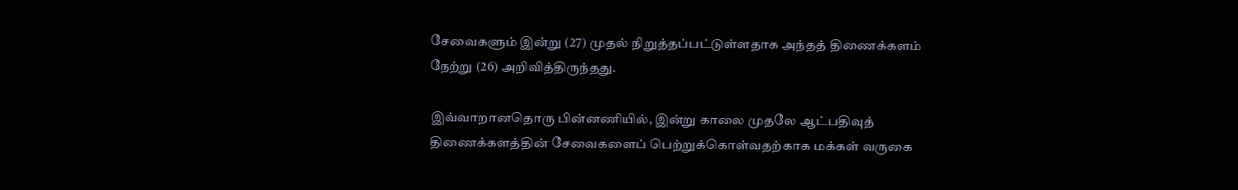சேவைகளும் இன்று (27) முதல் நிறுத்தப்பட்டுள்ளதாக அந்தத் திணைக்களம் நேற்று (26) அறிவித்திருந்தது.

இவ்வாறானதொரு பின்னணியில், இன்று காலை முதலே ஆட்பதிவுத் திணைக்களத்தின் சேவைகளைப் பெற்றுக்கொள்வதற்காக மக்கள் வருகை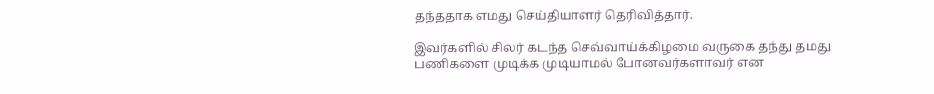தந்ததாக எமது செய்தியாளர் தெரிவித்தார்.

இவர்களில் சிலர் கடந்த செவ்வாய்க்கிழமை வருகை தந்து தமது பணிகளை முடிக்க முடியாமல் போனவர்களாவர் என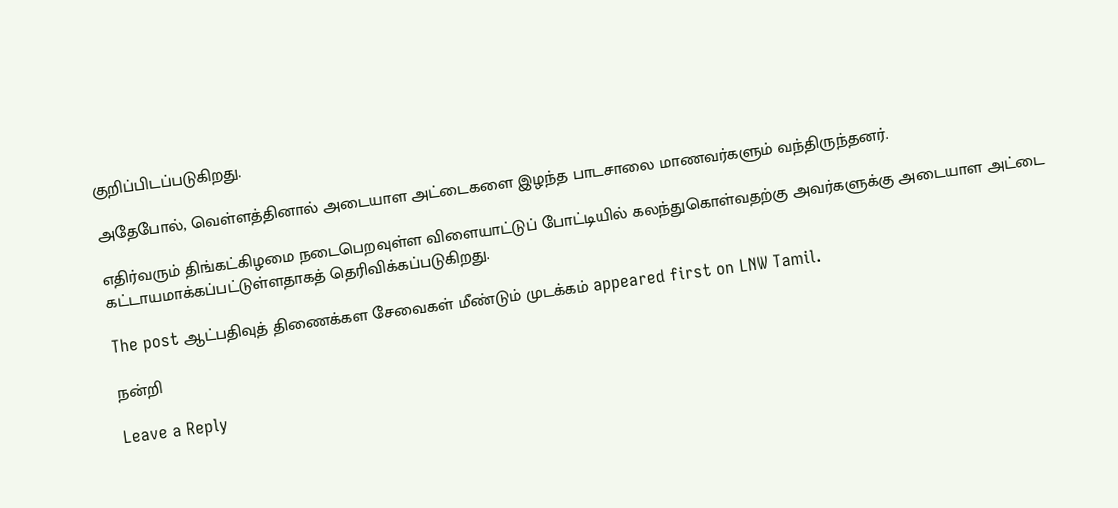குறிப்பிடப்படுகிறது.

அதேபோல், வெள்ளத்தினால் அடையாள அட்டைகளை இழந்த பாடசாலை மாணவர்களும் வந்திருந்தனர்.

எதிர்வரும் திங்கட்கிழமை நடைபெறவுள்ள விளையாட்டுப் போட்டியில் கலந்துகொள்வதற்கு அவர்களுக்கு அடையாள அட்டை கட்டாயமாக்கப்பட்டுள்ளதாகத் தெரிவிக்கப்படுகிறது.

The post ஆட்பதிவுத் திணைக்கள சேவைகள் மீண்டும் முடக்கம் appeared first on LNW Tamil.

நன்றி

Leave a Reply